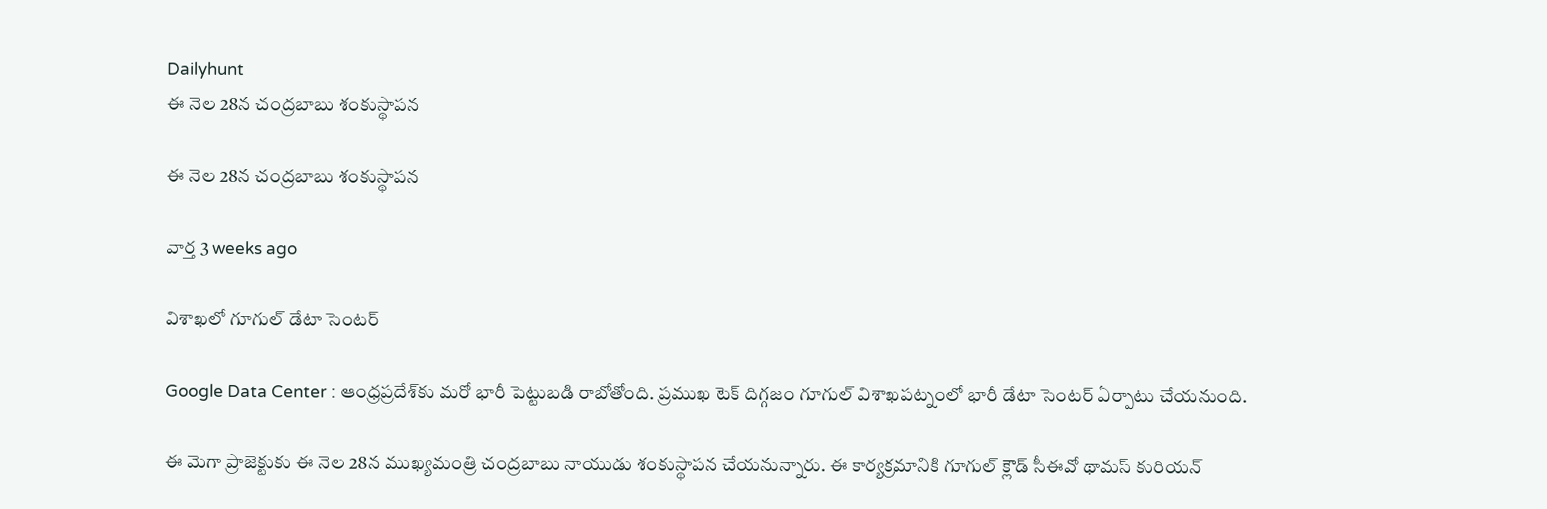Dailyhunt
ఈ నెల 28న చంద్రబాబు శంకుస్థాపన

ఈ నెల 28న చంద్రబాబు శంకుస్థాపన

వార్త 3 weeks ago

విశాఖలో గూగుల్ డేటా సెంటర్

Google Data Center : ఆంధ్రప్రదేశ్‌కు మరో భారీ పెట్టుబడి రాబోతోంది. ప్రముఖ టెక్ దిగ్గజం గూగుల్ విశాఖపట్నంలో భారీ డేటా సెంటర్ ఏర్పాటు చేయనుంది.

ఈ మెగా ప్రాజెక్టుకు ఈ నెల 28న ముఖ్యమంత్రి చంద్రబాబు నాయుడు శంకుస్థాపన చేయనున్నారు. ఈ కార్యక్రమానికి గూగుల్ క్లౌడ్ సీఈవో థామస్ కురియన్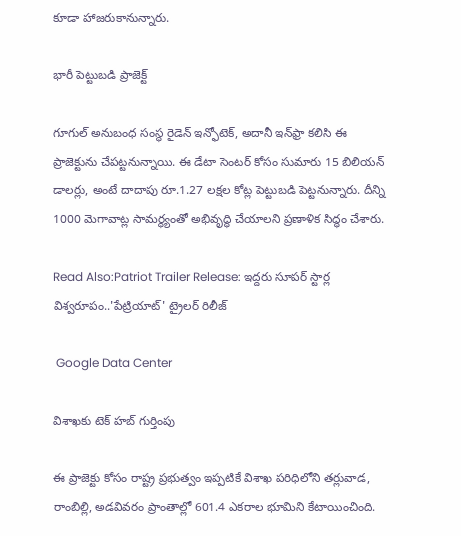కూడా హాజరుకానున్నారు.

భారీ పెట్టుబడి ప్రాజెక్ట్

గూగుల్ అనుబంధ సంస్థ రైడెన్ ఇన్ఫోటెక్, అదానీ ఇన్‌ఫ్రా కలిసి ఈ ప్రాజెక్టును చేపట్టనున్నాయి. ఈ డేటా సెంటర్ కోసం సుమారు 15 బిలియన్ డాలర్లు, అంటే దాదాపు రూ.1.27 లక్షల కోట్ల పెట్టుబడి పెట్టనున్నారు. దీన్ని 1000 మెగావాట్ల సామర్థ్యంతో అభివృద్ధి చేయాలని ప్రణాళిక సిద్ధం చేశారు.

Read Also:Patriot Trailer Release: ఇద్దరు సూపర్ స్టార్ల విశ్వరూపం..'పేట్రియాట్' ట్రైలర్ రిలీజ్

 Google Data Center

విశాఖకు టెక్ హబ్ గుర్తింపు

ఈ ప్రాజెక్టు కోసం రాష్ట్ర ప్రభుత్వం ఇప్పటికే విశాఖ పరిధిలోని తర్లువాడ, రాంబిల్లి, అడవివరం ప్రాంతాల్లో 601.4 ఎకరాల భూమిని కేటాయించింది.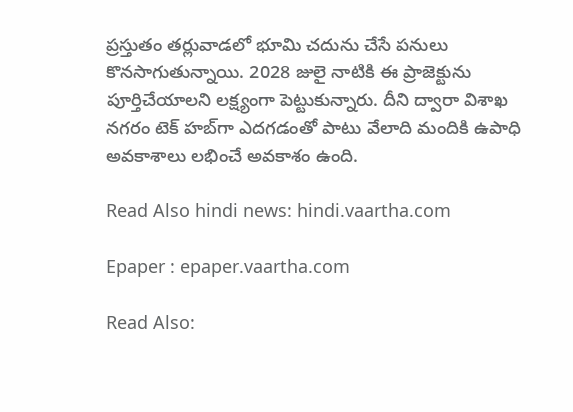ప్రస్తుతం తర్లువాడలో భూమి చదును చేసే పనులు కొనసాగుతున్నాయి. 2028 జులై నాటికి ఈ ప్రాజెక్టును పూర్తిచేయాలని లక్ష్యంగా పెట్టుకున్నారు. దీని ద్వారా విశాఖ నగరం టెక్ హబ్‌గా ఎదగడంతో పాటు వేలాది మందికి ఉపాధి అవకాశాలు లభించే అవకాశం ఉంది.

Read Also hindi news: hindi.vaartha.com

Epaper : epaper.vaartha.com

Read Also: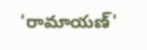'రామాయణ్'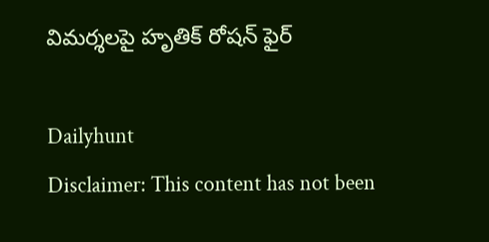విమర్శలపై హృతిక్ రోషన్ ఫైర్

Dailyhunt
Disclaimer: This content has not been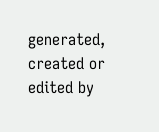generated, created or edited by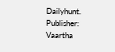Dailyhunt. Publisher: Vaartha